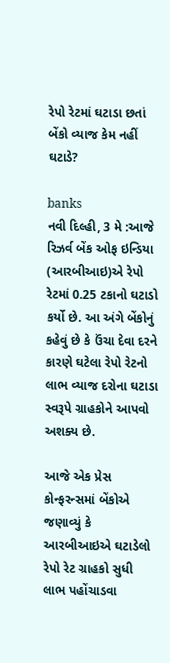રેપો રેટમાં ઘટાડા છતાં બેંકો વ્યાજ કેમ નહીં ઘટાડે?

banks
નવી દિલ્હી, 3 મે :આજે રિઝર્વ બેંક ઓફ ઇન્ડિયા (આરબીઆઇ)એ રેપો રેટમાં 0.25 ટકાનો ઘટાડો કર્યો છે. આ અંગે બેંકોનું કહેવું છે કે ઉંચા દેવા દરને કારણે ઘટેલા રેપો રેટનો લાભ વ્યાજ દરોના ઘટાડા સ્વરૂપે ગ્રાહકોને આપવો અશક્ય છે.

આજે એક પ્રેસ કોન્ફરન્સમાં બેંકોએ જણાવ્યું કે આરબીઆઇએ ઘટાડેલો રેપો રેટ ગ્રાહકો સુધી લાભ પહોંચાડવા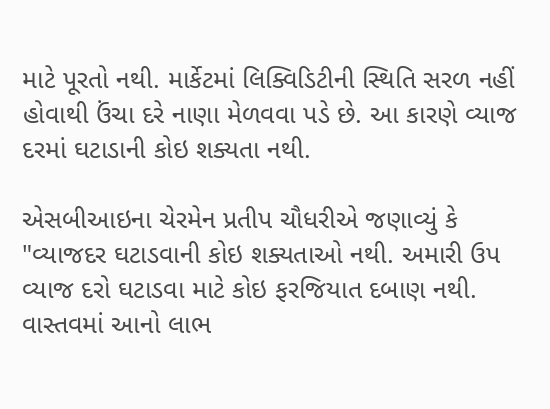માટે પૂરતો નથી. માર્કેટમાં લિક્વિડિટીની સ્થિતિ સરળ નહીં હોવાથી ઉંચા દરે નાણા મેળવવા પડે છે. આ કારણે વ્યાજ દરમાં ઘટાડાની કોઇ શક્યતા નથી.

એસબીઆઇના ચેરમેન પ્રતીપ ચૌધરીએ જણાવ્યું કે "વ્યાજદર ઘટાડવાની કોઇ શક્યતાઓ નથી. અમારી ઉપ વ્યાજ દરો ઘટાડવા માટે કોઇ ફરજિયાત દબાણ નથી. વાસ્તવમાં આનો લાભ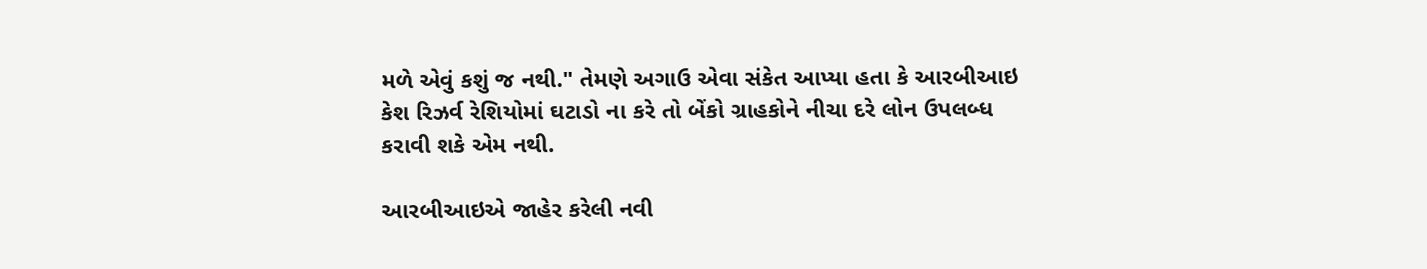મળે એવું કશું જ નથી." તેમણે અગાઉ એવા સંકેત આપ્યા હતા કે આરબીઆઇ કેશ રિઝર્વ રેશિયોમાં ઘટાડો ના કરે તો બેંકો ગ્રાહકોને નીચા દરે લોન ઉપલબ્ધ કરાવી શકે એમ નથી.

આરબીઆઇએ જાહેર કરેલી નવી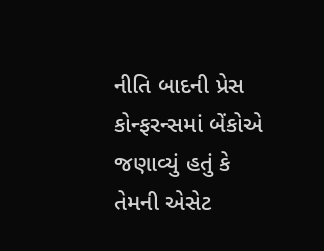નીતિ બાદની પ્રેસ કોન્ફરન્સમાં બેંકોએ જણાવ્યું હતું કે તેમની એસેટ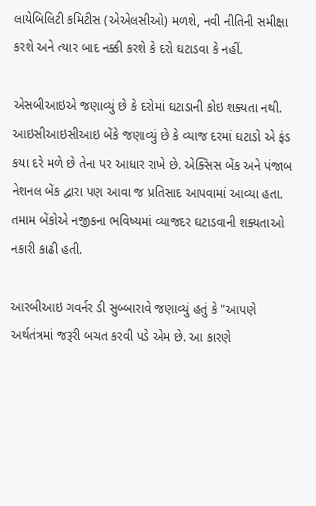લાયેબિલિટી કમિટીસ (એએલસીઓ) મળશે, નવી નીતિની સમીક્ષા કરશે અને ત્યાર બાદ નક્કી કરશે કે દરો ઘટાડવા કે નહીં.

એસબીઆઇએ જણાવ્યું છે કે દરોમાં ઘટાડાની કોઇ શક્યતા નથી. આઇસીઆઇસીઆઇ બેંકે જણાવ્યું છે કે વ્યાજ દરમાં ઘટાડો એ ફંડ કયા દરે મળે છે તેના પર આધાર રાખે છે. એક્સિસ બેંક અને પંજાબ નેશનલ બેંક દ્વારા પણ આવા જ પ્રતિસાદ આપવામાં આવ્યા હતા. તમામ બેંકોએ નજીકના ભવિષ્યમાં વ્યાજદર ઘટાડવાની શક્યતાઓ નકારી કાઢી હતી.

આરબીઆઇ ગવર્નર ડી સુબ્બારાવે જણાવ્યું હતું કે "આપણે અર્થતંત્રમાં જરૂરી બચત કરવી પડે એમ છે. આ કારણે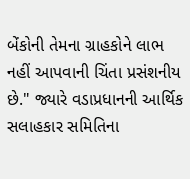બેંકોની તેમના ગ્રાહકોને લાભ નહીં આપવાની ચિંતા પ્રસંશનીય છે." જ્યારે વડાપ્રધાનની આર્થિક સલાહકાર સમિતિના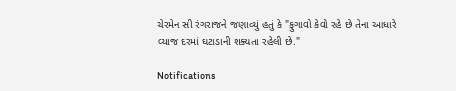ચેરમેન સી રંગરાજને જણાવ્યું હતું કે "ફુગાવો કેવો રહે છે તેના આધારે વ્યાજ દરમાં ઘટાડાની શક્યતા રહેલી છે."

Notifications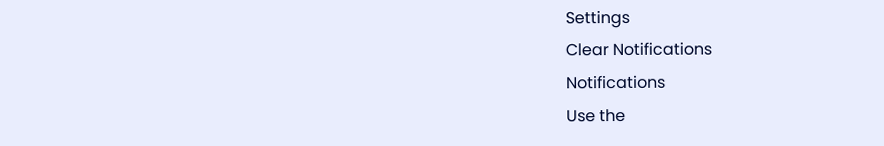Settings
Clear Notifications
Notifications
Use the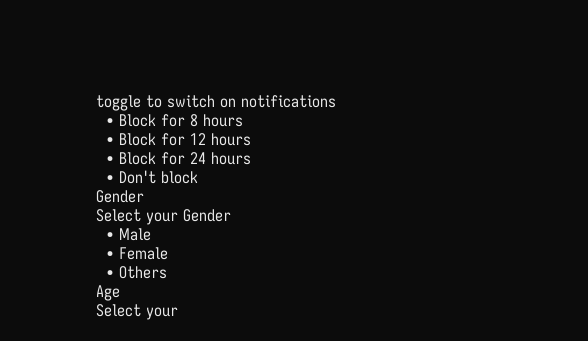toggle to switch on notifications
  • Block for 8 hours
  • Block for 12 hours
  • Block for 24 hours
  • Don't block
Gender
Select your Gender
  • Male
  • Female
  • Others
Age
Select your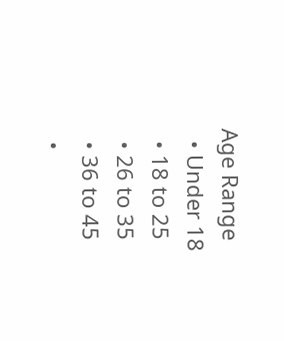Age Range
  • Under 18
  • 18 to 25
  • 26 to 35
  • 36 to 45
  •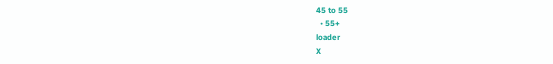45 to 55
  • 55+
loader
X